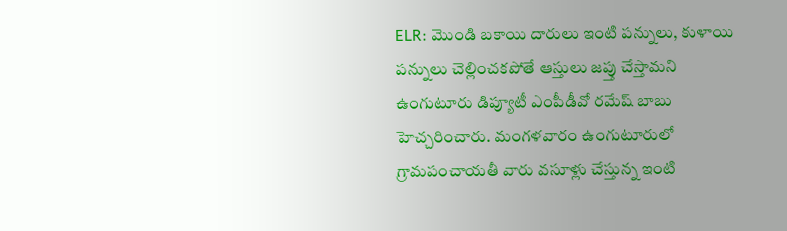ELR: మొండి బకాయి దారులు ఇంటి పన్నులు, కుళాయి పన్నులు చెల్లించకపోతే ఆస్తులు జప్తు చేస్తామని ఉంగుటూరు డిప్యూటీ ఎంపీడీవో రమేష్ బాబు హెచ్చరించారు. మంగళవారం ఉంగుటూరులో గ్రామపంచాయతీ వారు వసూళ్లు చేస్తున్న ఇంటి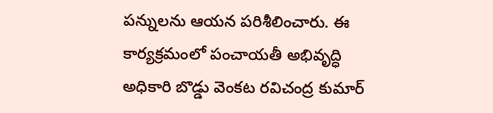పన్నులను ఆయన పరిశీలించారు. ఈ కార్యక్రమంలో పంచాయతీ అభివృద్ధి అధికారి బొడ్డు వెంకట రవిచంద్ర కుమార్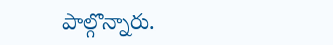పాల్గొన్నారు.